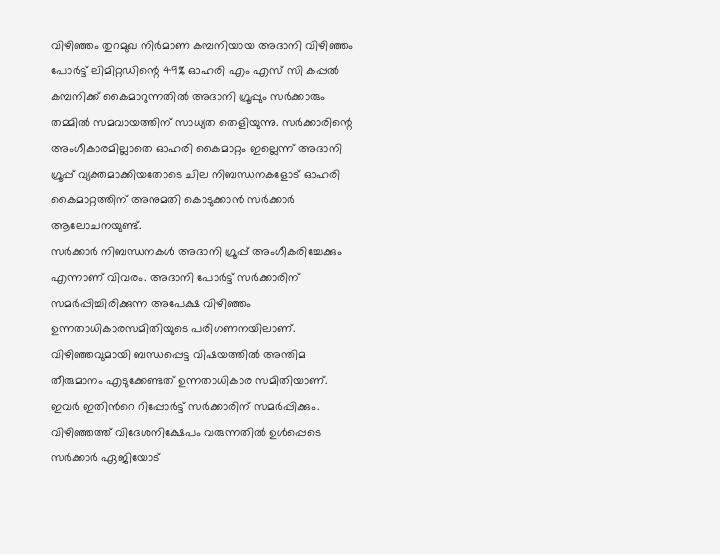വിഴിഞ്ഞം തുറമുഖ നിർമാണ കമ്പനിയായ അദാനി വിഴിഞ്ഞം പോർട്ട് ലിമിറ്റഡിന്റെ 49% ഓഹരി എം എസ് സി കപ്പൽ കമ്പനിക്ക് കൈമാറുന്നതിൽ അദാനി ഗ്രൂപ്പും സർക്കാരും തമ്മിൽ സമവായത്തിന് സാധ്യത തെളിയുന്നു. സർക്കാരിന്റെ അംഗീകാരമില്ലാതെ ഓഹരി കൈമാറ്റം ഇല്ലെന്ന് അദാനി ഗ്രൂപ്പ് വ്യക്തമാക്കിയതോടെ ചില നിബന്ധനകളോട് ഓഹരി കൈമാറ്റത്തിന് അനുമതി കൊടുക്കാൻ സർക്കാർ ആലോചനയുണ്ട്.
സർക്കാർ നിബന്ധനകൾ അദാനി ഗ്രൂപ്പ് അംഗീകരിച്ചേക്കും എന്നാണ് വിവരം. അദാനി പോർട്ട് സർക്കാരിന് സമർപ്പിച്ചിരിക്കുന്ന അപേക്ഷ വിഴിഞ്ഞം ഉന്നതാധികാരസമിതിയുടെ പരിഗണനയിലാണ്. വിഴിഞ്ഞവുമായി ബന്ധപ്പെട്ട വിഷയത്തിൽ അന്തിമ തീരുമാനം എടുക്കേണ്ടത് ഉന്നതാധികാര സമിതിയാണ്.
ഇവർ ഇതിൻറെ റിപ്പോർട്ട് സർക്കാരിന് സമർപ്പിക്കും. വിഴിഞ്ഞത്ത് വിദേശനിക്ഷേപം വരുന്നതിൽ ഉൾപ്പെടെ സർക്കാർ ഏജിയോട്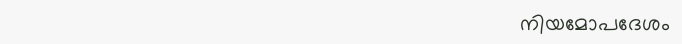നിയമോപദേശം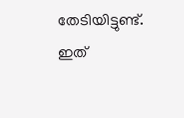തേടിയിട്ടുണ്ട്. ഇത്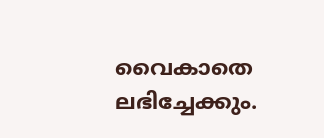വൈകാതെ ലഭിച്ചേക്കും.